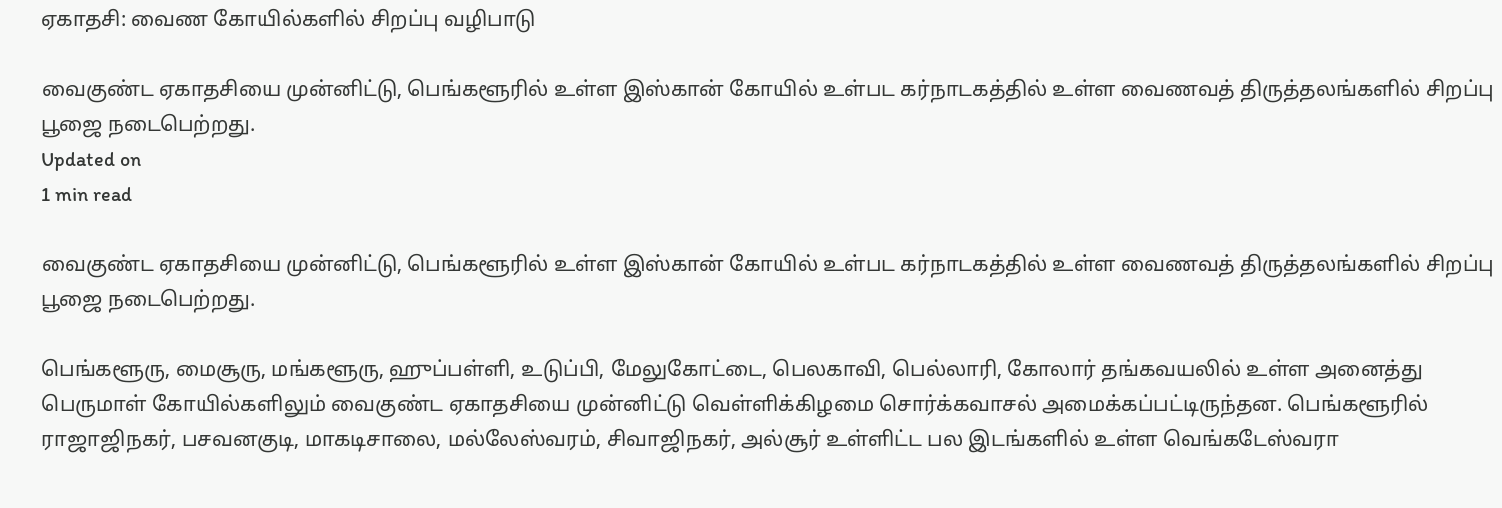ஏகாதசி: வைண கோயில்களில் சிறப்பு வழிபாடு

வைகுண்ட ஏகாதசியை முன்னிட்டு, பெங்களூரில் உள்ள இஸ்கான் கோயில் உள்பட கர்நாடகத்தில் உள்ள வைணவத் திருத்தலங்களில் சிறப்பு பூஜை நடைபெற்றது.
Updated on
1 min read

வைகுண்ட ஏகாதசியை முன்னிட்டு, பெங்களூரில் உள்ள இஸ்கான் கோயில் உள்பட கர்நாடகத்தில் உள்ள வைணவத் திருத்தலங்களில் சிறப்பு பூஜை நடைபெற்றது.

பெங்களூரு, மைசூரு, மங்களூரு, ஹுப்பள்ளி, உடுப்பி, மேலுகோட்டை, பெலகாவி, பெல்லாரி, கோலார் தங்கவயலில் உள்ள அனைத்து பெருமாள் கோயில்களிலும் வைகுண்ட ஏகாதசியை முன்னிட்டு வெள்ளிக்கிழமை சொர்க்கவாசல் அமைக்கப்பட்டிருந்தன. பெங்களூரில் ராஜாஜிநகர், பசவனகுடி, மாகடிசாலை, மல்லேஸ்வரம், சிவாஜிநகர், அல்சூர் உள்ளிட்ட பல இடங்களில் உள்ள வெங்கடேஸ்வரா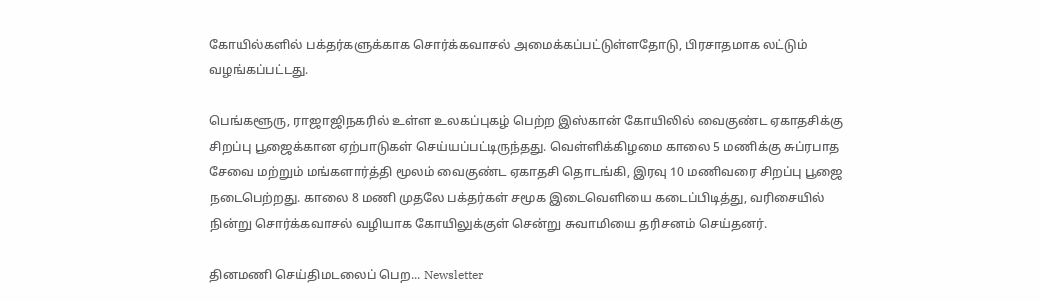கோயில்களில் பக்தர்களுக்காக சொர்க்கவாசல் அமைக்கப்பட்டுள்ளதோடு, பிரசாதமாக லட்டும் வழங்கப்பட்டது.

பெங்களூரு, ராஜாஜிநகரில் உள்ள உலகப்புகழ் பெற்ற இஸ்கான் கோயிலில் வைகுண்ட ஏகாதசிக்கு சிறப்பு பூஜைக்கான ஏற்பாடுகள் செய்யப்பட்டிருந்தது. வெள்ளிக்கிழமை காலை 5 மணிக்கு சுப்ரபாத சேவை மற்றும் மங்களார்த்தி மூலம் வைகுண்ட ஏகாதசி தொடங்கி, இரவு 10 மணிவரை சிறப்பு பூஜை நடைபெற்றது. காலை 8 மணி முதலே பக்தர்கள் சமூக இடைவெளியை கடைப்பிடித்து, வரிசையில் நின்று சொர்க்கவாசல் வழியாக கோயிலுக்குள் சென்று சுவாமியை தரிசனம் செய்தனர்.

தினமணி செய்திமடலைப் பெற... Newsletter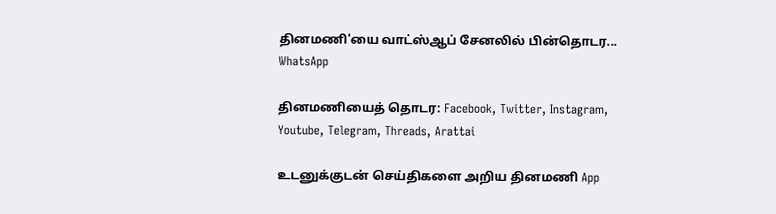தினமணி'யை வாட்ஸ்ஆப் சேனலில் பின்தொடர... WhatsApp

தினமணியைத் தொடர: Facebook, Twitter, Instagram, Youtube, Telegram, Threads, Arattai

உடனுக்குடன் செய்திகளை அறிய தினமணி App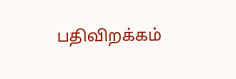பதிவிறக்கம்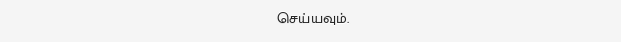செய்யவும்.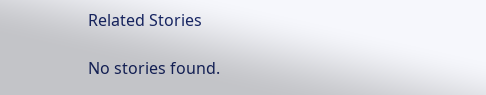Related Stories

No stories found.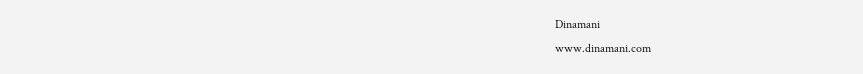Dinamani
www.dinamani.com